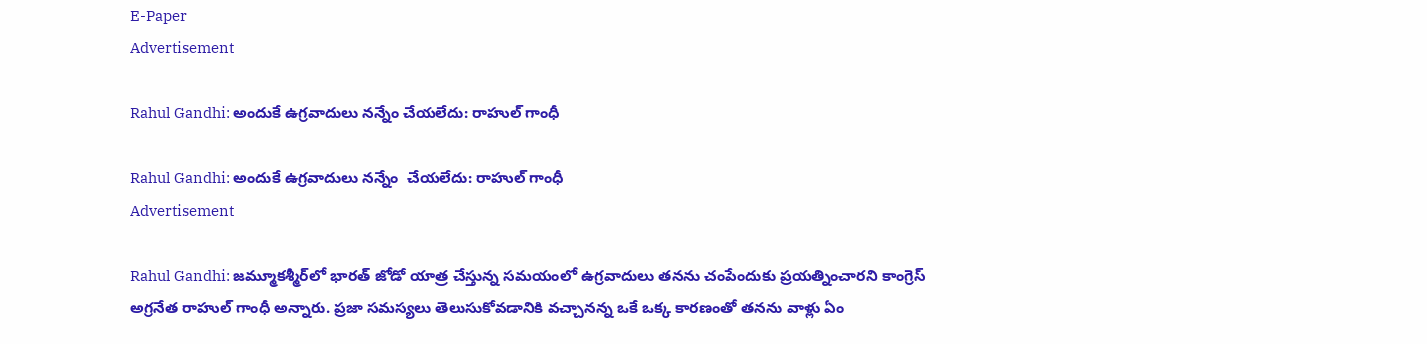E-Paper
Advertisement

Rahul Gandhi: అందుకే ఉగ్రవాదులు నన్నేం చేయలేదు: రాహుల్ గాంధీ

Rahul Gandhi: అందుకే ఉగ్రవాదులు నన్నేం  చేయలేదు: రాహుల్ గాంధీ
Advertisement

Rahul Gandhi: జమ్మూకశ్మీర్‌లో భారత్ జోడో యాత్ర చేస్తున్న సమయంలో ఉగ్రవాదులు తనను చంపేందుకు ప్రయత్నించారని కాంగ్రెస్ అగ్రనేత రాహుల్ గాంధీ అన్నారు. ప్రజా సమస్యలు తెలుసుకోవడానికి వచ్చానన్న ఒకే ఒక్క కారణంతో తనను వాళ్లు ఏం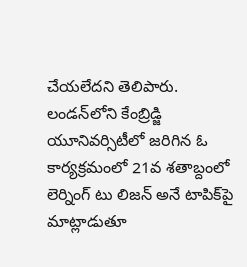చేయలేదని తెలిపారు. లండన్‌లోని కేంబ్రిడ్జి యూనివర్సిటీలో జరిగిన ఓ కార్యక్రమంలో 21వ శతాబ్దంలో లెర్నింగ్ టు లిజన్ అనే టాపిక్‌పై మాట్లాడుతూ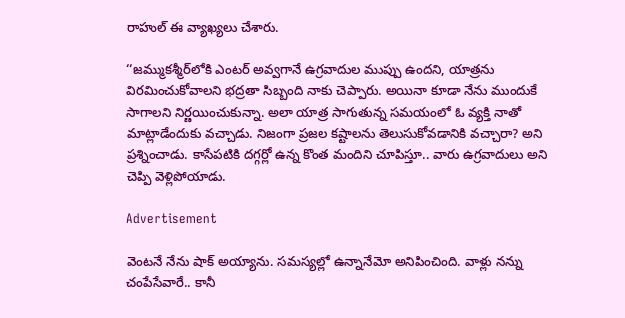రాహుల్ ఈ వ్యాఖ్యలు చేశారు.

‘‘జమ్ముకశ్మీర్‌లోకి ఎంటర్ అవ్వగానే ఉగ్రవాదుల ముప్పు ఉందని, యాత్రను విరమించుకోవాలని భద్రతా సిబ్బంది నాకు చెప్పారు. అయినా కూడా నేను ముందుకే సాగాలని నిర్ణయించుకున్నా. అలా యాత్ర సాగుతున్న సమయంలో ఓ వ్యక్తి నాతో మాట్లాడేందుకు వచ్చాడు. నిజంగా ప్రజల కష్టాలను తెలుసుకోవడానికి వచ్చారా? అని ప్రశ్నించాడు. కాసేపటికి దగ్గర్లో ఉన్న కొంత మందిని చూపిస్తూ.. వారు ఉగ్రవాదులు అని చెప్పి వెళ్లిపోయాడు.

Advertisement

వెంటనే నేను షాక్ అయ్యాను. సమస్యల్లో ఉన్నానేమో అనిపించింది. వాళ్లు నన్ను చంపేసేవారే.. కానీ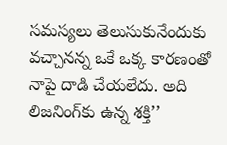సమస్యలు తెలుసుకునేందుకు వచ్చానన్న ఒకే ఒక్క కారణంతో నాపై దాడి చేయలేదు. అది లిజనింగ్‌కు ఉన్న శక్తి’’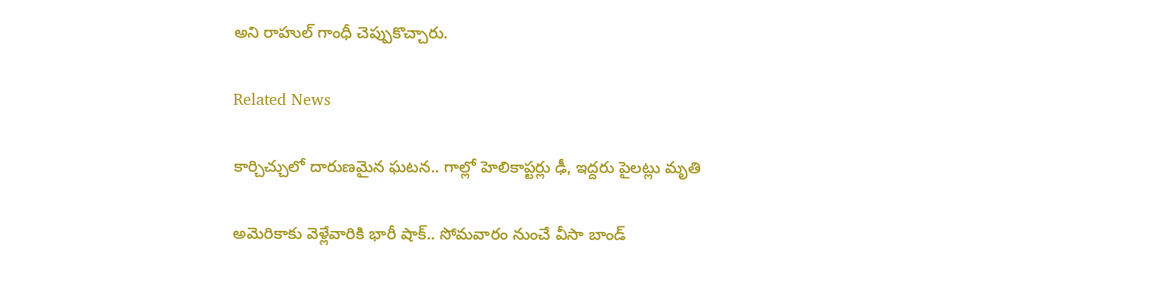అని రాహుల్ గాంధీ చెప్పుకొచ్చారు.

Related News

కార్చిచ్చులో దారుణమైన ఘటన.. గాల్లో హెలికాప్టర్లు ఢీ, ఇద్దరు పైలట్లు మృతి

అమెరికాకు వెళ్లేవారికి భారీ షాక్.. సోమవారం నుంచే వీసా బాండ్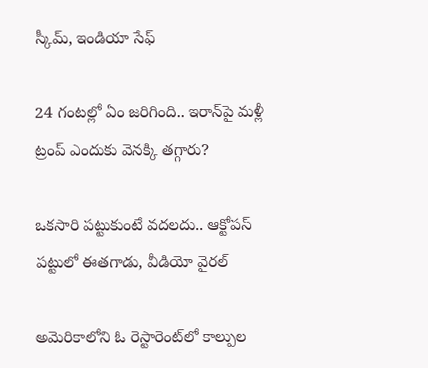స్కీమ్, ఇండియా సేఫ్

24 గంటల్లో ఏం జరిగింది.. ఇరాన్‌పై మళ్లీ ట్రంప్ ఎందుకు వెనక్కి తగ్గారు?

ఒకసారి పట్టుకుంటే వదలదు.. ఆక్టోపస్ పట్టులో ఈతగాడు, వీడియో వైరల్

అమెరికాలోని ఓ రెస్టారెంట్‌లో కాల్పుల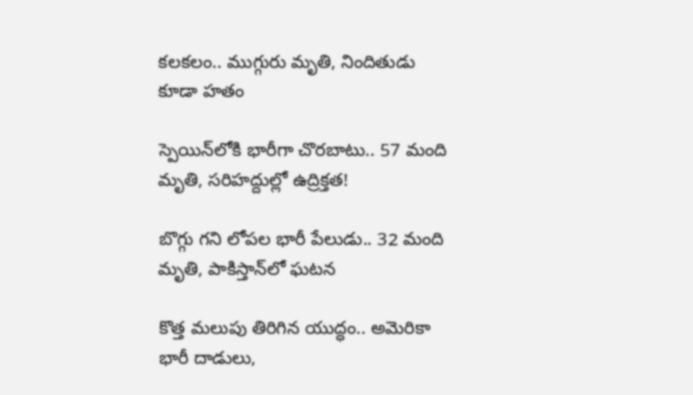కలకలం.. ముగ్గురు మృతి, నిందితుడు కూడా హతం

స్పెయిన్‌లోకి భారీగా చొరబాటు.. 57 మంది మృతి, సరిహద్దుల్లో ఉద్రిక్తత!

బొగ్గు గని లోపల భారీ పేలుడు.. 32 మంది మృతి, పాకిస్తాన్‌లో ఘటన

కొత్త మలుపు తిరిగిన యుద్ధం.. అమెరికా భారీ దాడులు,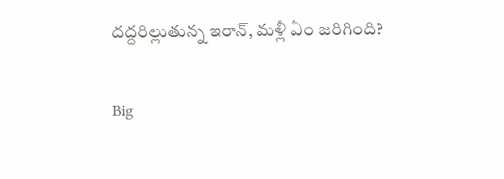దద్దరిల్లుతున్న ఇరాన్‌, మళ్లీ ఏం జరిగింది?

Big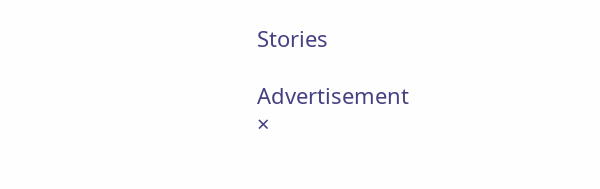Stories

Advertisement
×